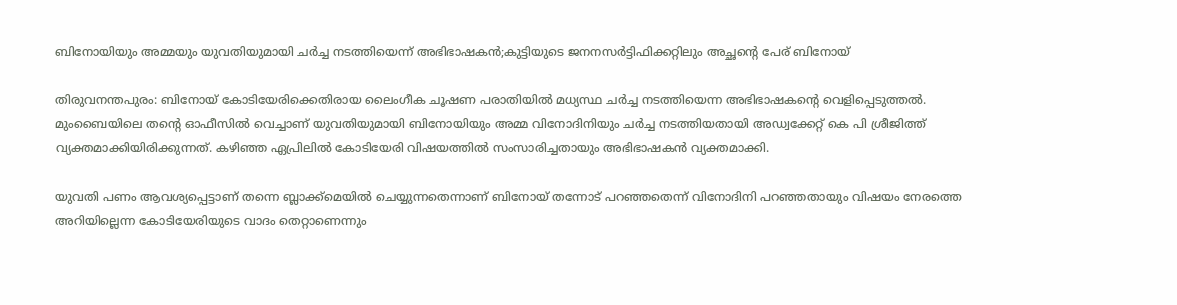ബിനോയിയും അമ്മയും യുവതിയുമായി ചര്‍ച്ച നടത്തിയെന്ന് അഭിഭാഷകന്‍;കുട്ടിയുടെ ജനനസര്‍ട്ടിഫിക്കറ്റിലും അച്ഛന്റെ പേര് ബിനോയ്

തിരുവനന്തപുരം: ബിനോയ് കോടിയേരിക്കെതിരായ ലൈംഗീക ചൂഷണ പരാതിയില്‍ മധ്യസ്ഥ ചര്‍ച്ച നടത്തിയെന്ന അഭിഭാഷകന്റെ വെളിപ്പെടുത്തല്‍. മുംബൈയിലെ തന്റെ ഓഫീസില്‍ വെച്ചാണ് യുവതിയുമായി ബിനോയിയും അമ്മ വിനോദിനിയും ചര്‍ച്ച നടത്തിയതായി അഡ്വക്കേറ്റ് കെ പി ശ്രീജിത്ത് വ്യക്തമാക്കിയിരിക്കുന്നത്. കഴിഞ്ഞ ഏപ്രിലില്‍ കോടിയേരി വിഷയത്തില്‍ സംസാരിച്ചതായും അഭിഭാഷകന്‍ വ്യക്തമാക്കി.

യുവതി പണം ആവശ്യപ്പെട്ടാണ് തന്നെ ബ്ലാക്ക്‌മെയില്‍ ചെയ്യുന്നതെന്നാണ് ബിനോയ് തന്നോട് പറഞ്ഞതെന്ന് വിനോദിനി പറഞ്ഞതായും വിഷയം നേരത്തെ അറിയില്ലെന്ന കോടിയേരിയുടെ വാദം തെറ്റാണെന്നും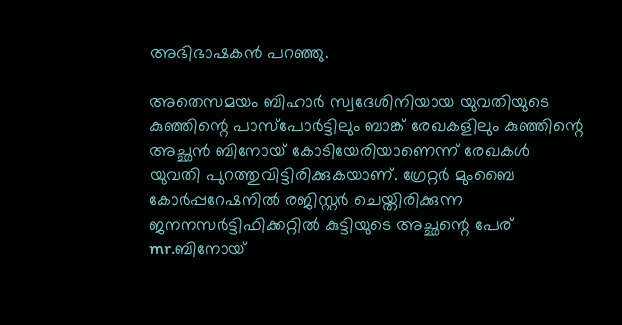അഭിഭാഷകന്‍ പറഞ്ഞു.

അതെസമയം ബിഹാര്‍ സ്വദേശിനിയായ യുവതിയുടെ കുഞ്ഞിന്റെ പാസ്‌പോര്‍ട്ടിലും ബാങ്ക് രേഖകളിലും കുഞ്ഞിന്റെ അച്ഛന്‍ ബിനോയ് കോടിയേരിയാണെന്ന് രേഖകള്‍ യുവതി പുറത്തുവിട്ടിരിക്കുകയാണ്. ഗ്രേറ്റര്‍ മുംബൈ കോര്‍പ്പറേഷനില്‍ രജിസ്റ്റര്‍ ചെയ്തിരിക്കുന്ന ജനനസര്‍ട്ടിഫിക്കറ്റില്‍ കുട്ടിയുടെ അച്ഛന്റെ പേര് mr.ബിനോയ്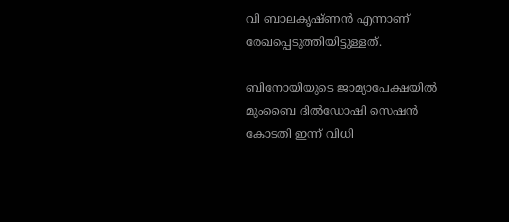വി ബാലകൃഷ്ണന്‍ എന്നാണ് രേഖപ്പെടുത്തിയിട്ടുള്ളത്.

ബിനോയിയുടെ ജാമ്യാപേക്ഷയില്‍ മുംബൈ ദില്‍ഡോഷി സെഷന്‍ കോടതി ഇന്ന് വിധി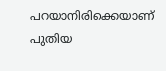പറയാനിരിക്കെയാണ് പുതിയ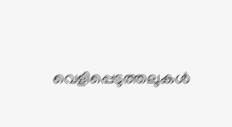വെളിപ്പെടുത്തലുകള്‍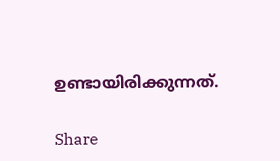ഉണ്ടായിരിക്കുന്നത്.

Share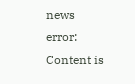news
error: Content is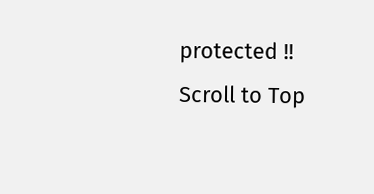protected !!
Scroll to Top